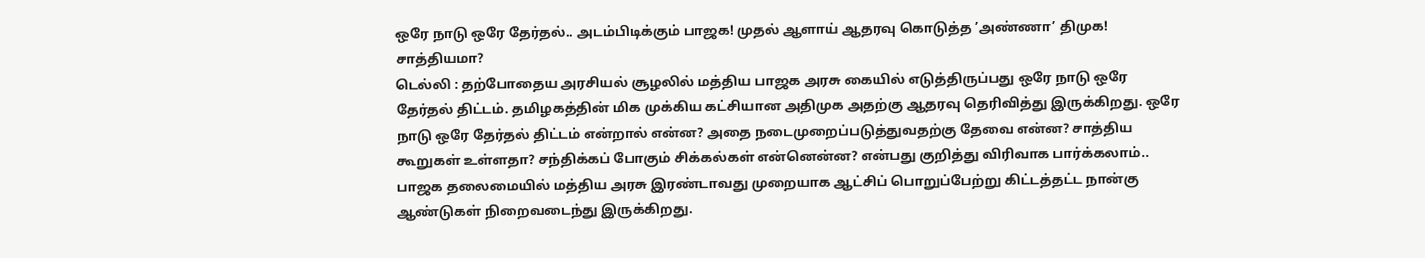ஒரே நாடு ஒரே தேர்தல்.. அடம்பிடிக்கும் பாஜக! முதல் ஆளாய் ஆதரவு கொடுத்த ’அண்ணா’ திமுக! சாத்தியமா?
டெல்லி : தற்போதைய அரசியல் சூழலில் மத்திய பாஜக அரசு கையில் எடுத்திருப்பது ஒரே நாடு ஒரே தேர்தல் திட்டம். தமிழகத்தின் மிக முக்கிய கட்சியான அதிமுக அதற்கு ஆதரவு தெரிவித்து இருக்கிறது. ஒரே நாடு ஒரே தேர்தல் திட்டம் என்றால் என்ன? அதை நடைமுறைப்படுத்துவதற்கு தேவை என்ன? சாத்திய கூறுகள் உள்ளதா? சந்திக்கப் போகும் சிக்கல்கள் என்னென்ன? என்பது குறித்து விரிவாக பார்க்கலாம்..
பாஜக தலைமையில் மத்திய அரசு இரண்டாவது முறையாக ஆட்சிப் பொறுப்பேற்று கிட்டத்தட்ட நான்கு ஆண்டுகள் நிறைவடைந்து இருக்கிறது.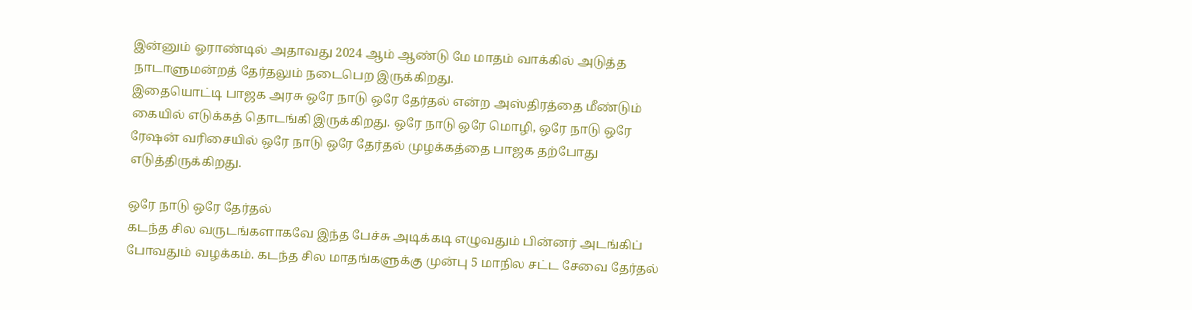இன்னும் ஓராண்டில் அதாவது 2024 ஆம் ஆண்டு மே மாதம் வாக்கில் அடுத்த நாடாளுமன்றத் தேர்தலும் நடைபெற இருக்கிறது.
இதையொட்டி பாஜக அரசு ஒரே நாடு ஒரே தேர்தல் என்ற அஸ்திரத்தை மீண்டும் கையில் எடுக்கத் தொடங்கி இருக்கிறது. ஒரே நாடு ஒரே மொழி, ஒரே நாடு ஒரே ரேஷன் வரிசையில் ஒரே நாடு ஒரே தேர்தல் முழக்கத்தை பாஜக தற்போது எடுத்திருக்கிறது.

ஒரே நாடு ஒரே தேர்தல்
கடந்த சில வருடங்களாகவே இந்த பேச்சு அடிக்கடி எழுவதும் பின்னர் அடங்கிப் போவதும் வழக்கம். கடந்த சில மாதங்களுக்கு முன்பு 5 மாநில சட்ட சேவை தேர்தல்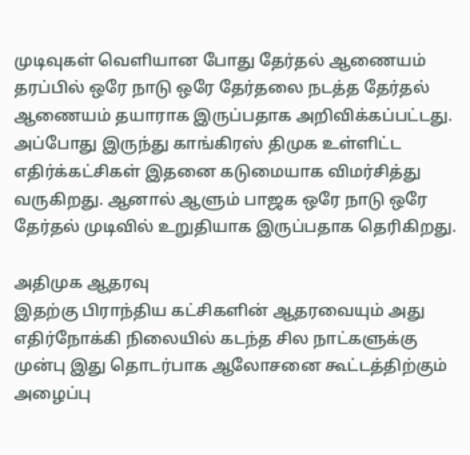முடிவுகள் வெளியான போது தேர்தல் ஆணையம் தரப்பில் ஒரே நாடு ஒரே தேர்தலை நடத்த தேர்தல் ஆணையம் தயாராக இருப்பதாக அறிவிக்கப்பட்டது. அப்போது இருந்து காங்கிரஸ் திமுக உள்ளிட்ட எதிர்க்கட்சிகள் இதனை கடுமையாக விமர்சித்து வருகிறது. ஆனால் ஆளும் பாஜக ஒரே நாடு ஒரே தேர்தல் முடிவில் உறுதியாக இருப்பதாக தெரிகிறது.

அதிமுக ஆதரவு
இதற்கு பிராந்திய கட்சிகளின் ஆதரவையும் அது எதிர்நோக்கி நிலையில் கடந்த சில நாட்களுக்கு முன்பு இது தொடர்பாக ஆலோசனை கூட்டத்திற்கும் அழைப்பு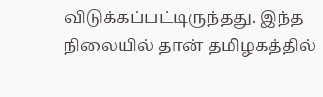விடுக்கப்பட்டிருந்தது. இந்த நிலையில் தான் தமிழகத்தில்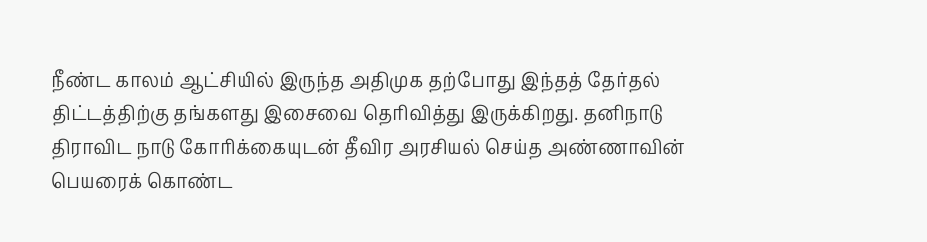நீண்ட காலம் ஆட்சியில் இருந்த அதிமுக தற்போது இந்தத் தேர்தல் திட்டத்திற்கு தங்களது இசைவை தெரிவித்து இருக்கிறது. தனிநாடு திராவிட நாடு கோரிக்கையுடன் தீவிர அரசியல் செய்த அண்ணாவின் பெயரைக் கொண்ட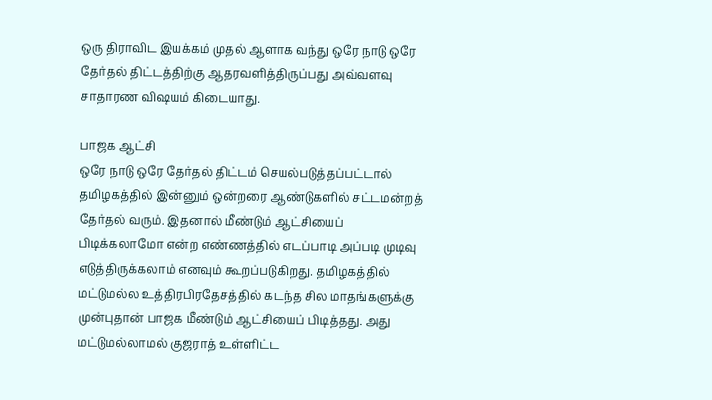ஒரு திராவிட இயக்கம் முதல் ஆளாக வந்து ஒரே நாடு ஒரே தேர்தல் திட்டத்திற்கு ஆதரவளித்திருப்பது அவ்வளவு சாதாரண விஷயம் கிடையாது.

பாஜக ஆட்சி
ஒரே நாடு ஒரே தேர்தல் திட்டம் செயல்படுத்தப்பட்டால் தமிழகத்தில் இன்னும் ஒன்றரை ஆண்டுகளில் சட்டமன்றத் தேர்தல் வரும். இதனால் மீண்டும் ஆட்சியைப் பிடிக்கலாமோ என்ற எண்ணத்தில் எடப்பாடி அப்படி முடிவு எடுத்திருக்கலாம் எனவும் கூறப்படுகிறது. தமிழகத்தில் மட்டுமல்ல உத்திரபிரதேசத்தில் கடந்த சில மாதங்களுக்கு முன்புதான் பாஜக மீண்டும் ஆட்சியைப் பிடித்தது. அது மட்டுமல்லாமல் குஜராத் உள்ளிட்ட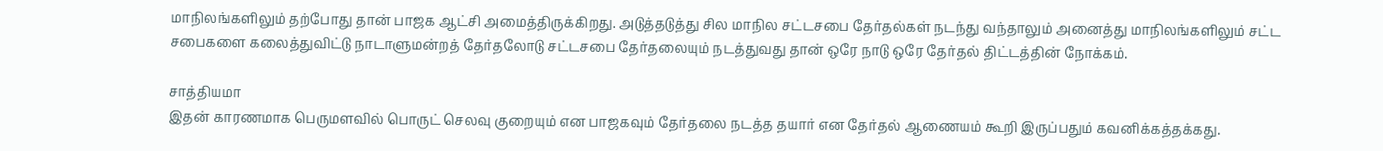மாநிலங்களிலும் தற்போது தான் பாஜக ஆட்சி அமைத்திருக்கிறது. அடுத்தடுத்து சில மாநில சட்டசபை தேர்தல்கள் நடந்து வந்தாலும் அனைத்து மாநிலங்களிலும் சட்ட சபைகளை கலைத்துவிட்டு நாடாளுமன்றத் தேர்தலோடு சட்டசபை தேர்தலையும் நடத்துவது தான் ஒரே நாடு ஒரே தேர்தல் திட்டத்தின் நோக்கம்.

சாத்தியமா
இதன் காரணமாக பெருமளவில் பொருட் செலவு குறையும் என பாஜகவும் தேர்தலை நடத்த தயார் என தேர்தல் ஆணையம் கூறி இருப்பதும் கவனிக்கத்தக்கது.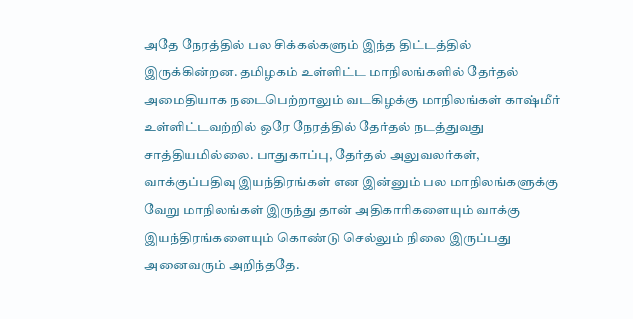அதே நேரத்தில் பல சிக்கல்களும் இந்த திட்டத்தில் இருக்கின்றன. தமிழகம் உள்ளிட்ட மாநிலங்களில் தேர்தல் அமைதியாக நடைபெற்றாலும் வடகிழக்கு மாநிலங்கள் காஷ்மீர் உள்ளிட்டவற்றில் ஒரே நேரத்தில் தேர்தல் நடத்துவது சாத்தியமில்லை. பாதுகாப்பு, தேர்தல் அலுவலர்கள், வாக்குப்பதிவு இயந்திரங்கள் என இன்னும் பல மாநிலங்களுக்கு வேறு மாநிலங்கள் இருந்து தான் அதிகாரிகளையும் வாக்கு இயந்திரங்களையும் கொண்டு செல்லும் நிலை இருப்பது அனைவரும் அறிந்ததே.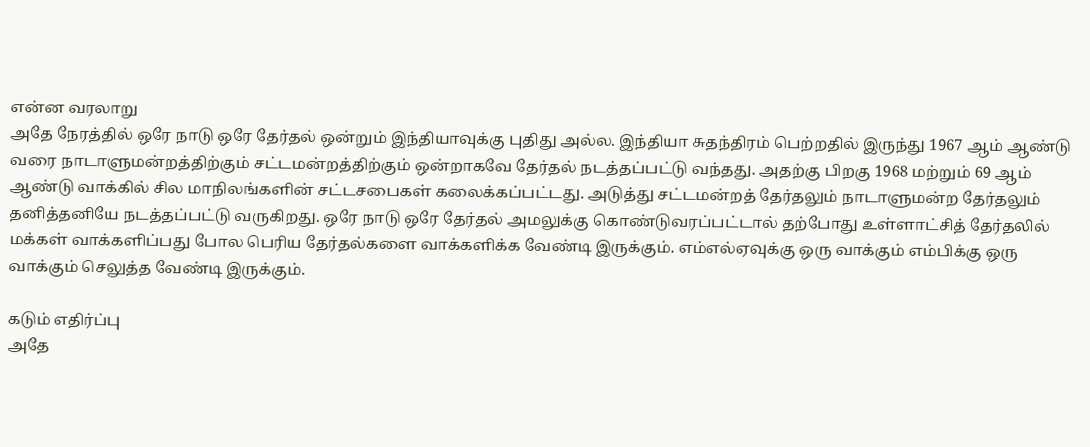என்ன வரலாறு
அதே நேரத்தில் ஒரே நாடு ஒரே தேர்தல் ஒன்றும் இந்தியாவுக்கு புதிது அல்ல. இந்தியா சுதந்திரம் பெற்றதில் இருந்து 1967 ஆம் ஆண்டு வரை நாடாளுமன்றத்திற்கும் சட்டமன்றத்திற்கும் ஒன்றாகவே தேர்தல் நடத்தப்பட்டு வந்தது. அதற்கு பிறகு 1968 மற்றும் 69 ஆம் ஆண்டு வாக்கில் சில மாநிலங்களின் சட்டசபைகள் கலைக்கப்பட்டது. அடுத்து சட்டமன்றத் தேர்தலும் நாடாளுமன்ற தேர்தலும் தனித்தனியே நடத்தப்பட்டு வருகிறது. ஒரே நாடு ஒரே தேர்தல் அமலுக்கு கொண்டுவரப்பட்டால் தற்போது உள்ளாட்சித் தேர்தலில் மக்கள் வாக்களிப்பது போல பெரிய தேர்தல்களை வாக்களிக்க வேண்டி இருக்கும். எம்எல்ஏவுக்கு ஒரு வாக்கும் எம்பிக்கு ஒரு வாக்கும் செலுத்த வேண்டி இருக்கும்.

கடும் எதிர்ப்பு
அதே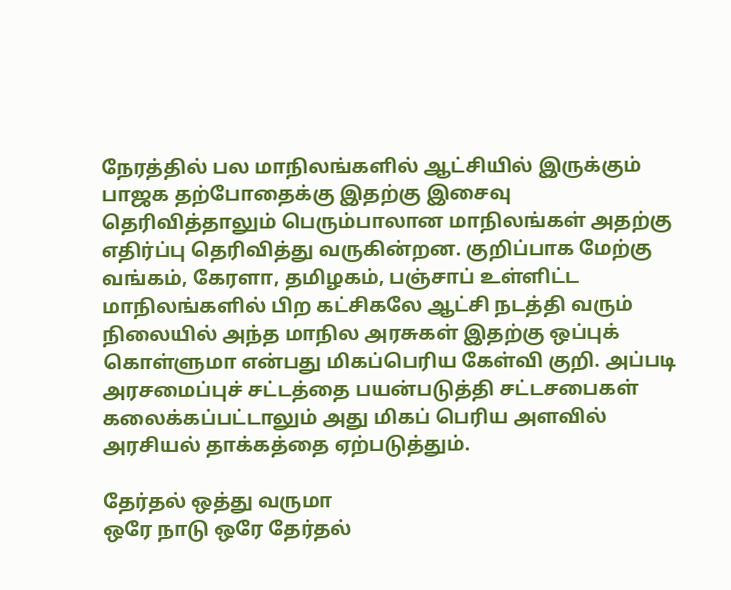நேரத்தில் பல மாநிலங்களில் ஆட்சியில் இருக்கும் பாஜக தற்போதைக்கு இதற்கு இசைவு தெரிவித்தாலும் பெரும்பாலான மாநிலங்கள் அதற்கு எதிர்ப்பு தெரிவித்து வருகின்றன. குறிப்பாக மேற்கு வங்கம், கேரளா, தமிழகம், பஞ்சாப் உள்ளிட்ட மாநிலங்களில் பிற கட்சிகலே ஆட்சி நடத்தி வரும் நிலையில் அந்த மாநில அரசுகள் இதற்கு ஒப்புக் கொள்ளுமா என்பது மிகப்பெரிய கேள்வி குறி. அப்படி அரசமைப்புச் சட்டத்தை பயன்படுத்தி சட்டசபைகள் கலைக்கப்பட்டாலும் அது மிகப் பெரிய அளவில் அரசியல் தாக்கத்தை ஏற்படுத்தும்.

தேர்தல் ஒத்து வருமா
ஒரே நாடு ஒரே தேர்தல்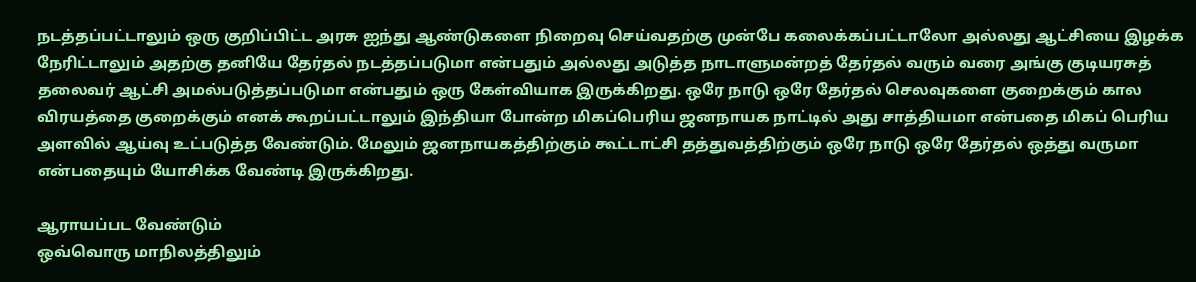நடத்தப்பட்டாலும் ஒரு குறிப்பிட்ட அரசு ஐந்து ஆண்டுகளை நிறைவு செய்வதற்கு முன்பே கலைக்கப்பட்டாலோ அல்லது ஆட்சியை இழக்க நேரிட்டாலும் அதற்கு தனியே தேர்தல் நடத்தப்படுமா என்பதும் அல்லது அடுத்த நாடாளுமன்றத் தேர்தல் வரும் வரை அங்கு குடியரசுத் தலைவர் ஆட்சி அமல்படுத்தப்படுமா என்பதும் ஒரு கேள்வியாக இருக்கிறது. ஒரே நாடு ஒரே தேர்தல் செலவுகளை குறைக்கும் கால விரயத்தை குறைக்கும் எனக் கூறப்பட்டாலும் இந்தியா போன்ற மிகப்பெரிய ஜனநாயக நாட்டில் அது சாத்தியமா என்பதை மிகப் பெரிய அளவில் ஆய்வு உட்படுத்த வேண்டும். மேலும் ஜனநாயகத்திற்கும் கூட்டாட்சி தத்துவத்திற்கும் ஒரே நாடு ஒரே தேர்தல் ஒத்து வருமா என்பதையும் யோசிக்க வேண்டி இருக்கிறது.

ஆராயப்பட வேண்டும்
ஒவ்வொரு மாநிலத்திலும்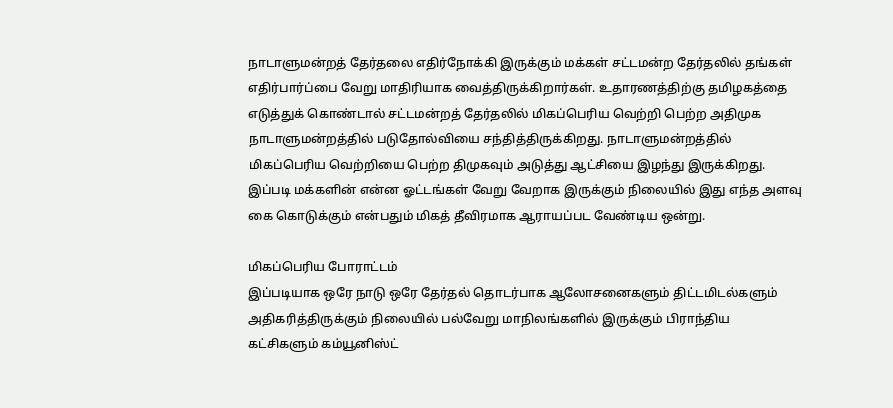நாடாளுமன்றத் தேர்தலை எதிர்நோக்கி இருக்கும் மக்கள் சட்டமன்ற தேர்தலில் தங்கள் எதிர்பார்ப்பை வேறு மாதிரியாக வைத்திருக்கிறார்கள். உதாரணத்திற்கு தமிழகத்தை எடுத்துக் கொண்டால் சட்டமன்றத் தேர்தலில் மிகப்பெரிய வெற்றி பெற்ற அதிமுக நாடாளுமன்றத்தில் படுதோல்வியை சந்தித்திருக்கிறது. நாடாளுமன்றத்தில் மிகப்பெரிய வெற்றியை பெற்ற திமுகவும் அடுத்து ஆட்சியை இழந்து இருக்கிறது. இப்படி மக்களின் என்ன ஓட்டங்கள் வேறு வேறாக இருக்கும் நிலையில் இது எந்த அளவு கை கொடுக்கும் என்பதும் மிகத் தீவிரமாக ஆராயப்பட வேண்டிய ஒன்று.

மிகப்பெரிய போராட்டம்
இப்படியாக ஒரே நாடு ஒரே தேர்தல் தொடர்பாக ஆலோசனைகளும் திட்டமிடல்களும் அதிகரித்திருக்கும் நிலையில் பல்வேறு மாநிலங்களில் இருக்கும் பிராந்திய கட்சிகளும் கம்யூனிஸ்ட்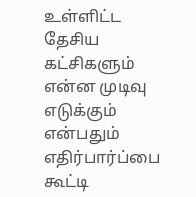உள்ளிட்ட தேசிய கட்சிகளும் என்ன முடிவு எடுக்கும் என்பதும் எதிர்பார்ப்பை கூட்டி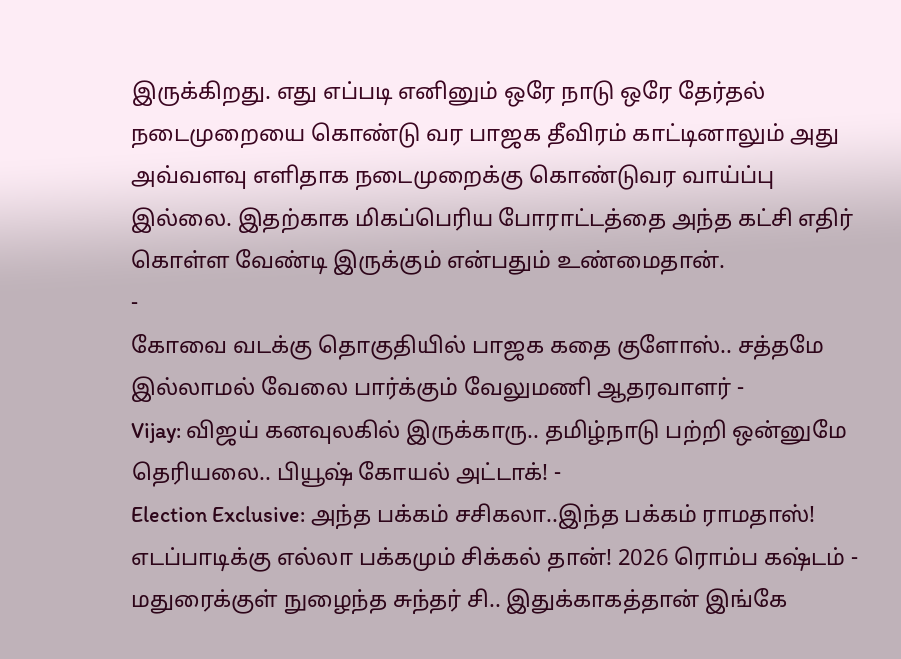இருக்கிறது. எது எப்படி எனினும் ஒரே நாடு ஒரே தேர்தல் நடைமுறையை கொண்டு வர பாஜக தீவிரம் காட்டினாலும் அது அவ்வளவு எளிதாக நடைமுறைக்கு கொண்டுவர வாய்ப்பு இல்லை. இதற்காக மிகப்பெரிய போராட்டத்தை அந்த கட்சி எதிர் கொள்ள வேண்டி இருக்கும் என்பதும் உண்மைதான்.
-
கோவை வடக்கு தொகுதியில் பாஜக கதை குளோஸ்.. சத்தமே இல்லாமல் வேலை பார்க்கும் வேலுமணி ஆதரவாளர் -
Vijay: விஜய் கனவுலகில் இருக்காரு.. தமிழ்நாடு பற்றி ஒன்னுமே தெரியலை.. பியூஷ் கோயல் அட்டாக்! -
Election Exclusive: அந்த பக்கம் சசிகலா..இந்த பக்கம் ராமதாஸ்! எடப்பாடிக்கு எல்லா பக்கமும் சிக்கல் தான்! 2026 ரொம்ப கஷ்டம் -
மதுரைக்குள் நுழைந்த சுந்தர் சி.. இதுக்காகத்தான் இங்கே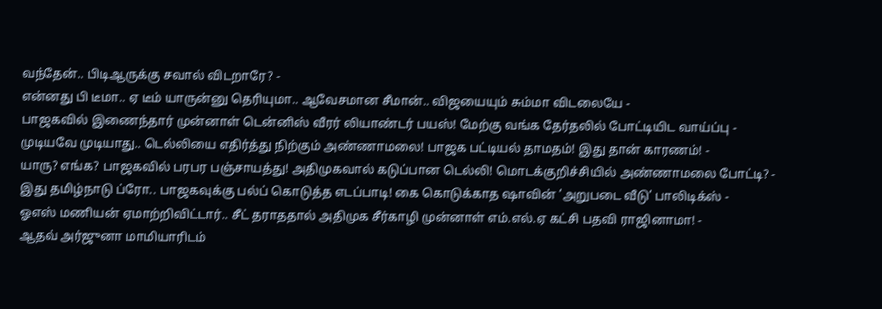வந்தேன்.. பிடிஆருக்கு சவால் விடறாரே? -
என்னது பி டீமா.. ஏ டீம் யாருன்னு தெரியுமா.. ஆவேசமான சீமான்.. விஜயையும் சும்மா விடலையே -
பாஜகவில் இணைந்தார் முன்னாள் டென்னிஸ் வீரர் லியாண்டர் பயஸ்! மேற்கு வங்க தேர்தலில் போட்டியிட வாய்ப்பு -
முடியவே முடியாது.. டெல்லியை எதிர்த்து நிற்கும் அண்ணாமலை! பாஜக பட்டியல் தாமதம்! இது தான் காரணம்! -
யாரு? எங்க? பாஜகவில் பரபர பஞ்சாயத்து! அதிமுகவால் கடுப்பான டெல்லி! மொடக்குறிச்சியில் அண்ணாமலை போட்டி? -
இது தமிழ்நாடு ப்ரோ.. பாஜகவுக்கு பல்ப் கொடுத்த எடப்பாடி! கை கொடுக்காத ஷாவின் ’அறுபடை வீடு’ பாலிடிக்ஸ் -
ஓஎஸ் மணியன் ஏமாற்றிவிட்டார்.. சீட் தராததால் அதிமுக சீர்காழி முன்னாள் எம்.எல்.ஏ கட்சி பதவி ராஜினாமா! -
ஆதவ் அர்ஜுனா மாமியாரிடம்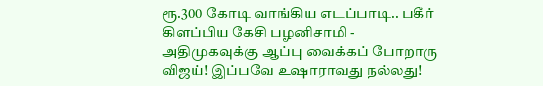ரூ.300 கோடி வாங்கிய எடப்பாடி.. பகீர் கிளப்பிய கேசி பழனிசாமி -
அதிமுகவுக்கு ஆப்பு வைக்கப் போறாரு விஜய்! இப்பவே உஷாராவது நல்லது!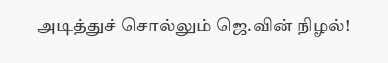அடித்துச் சொல்லும் ஜெ.வின் நிழல்!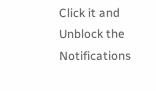Click it and Unblock the Notifications